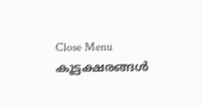Close Menu
കൂട്ടക്ഷരങ്ങൾ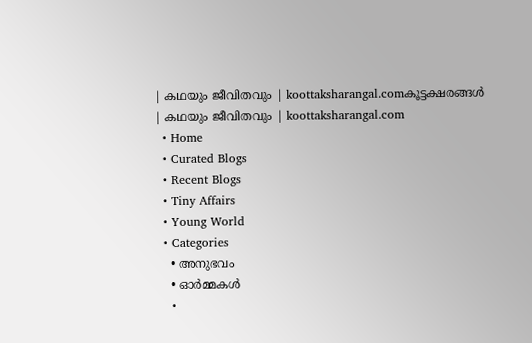| കഥയും ജീവിതവും | koottaksharangal.comകൂട്ടക്ഷരങ്ങൾ | കഥയും ജീവിതവും | koottaksharangal.com
  • Home
  • Curated Blogs
  • Recent Blogs
  • Tiny Affairs
  • Young World
  • Categories
    • അനുഭവം
    • ഓർമ്മകൾ
    •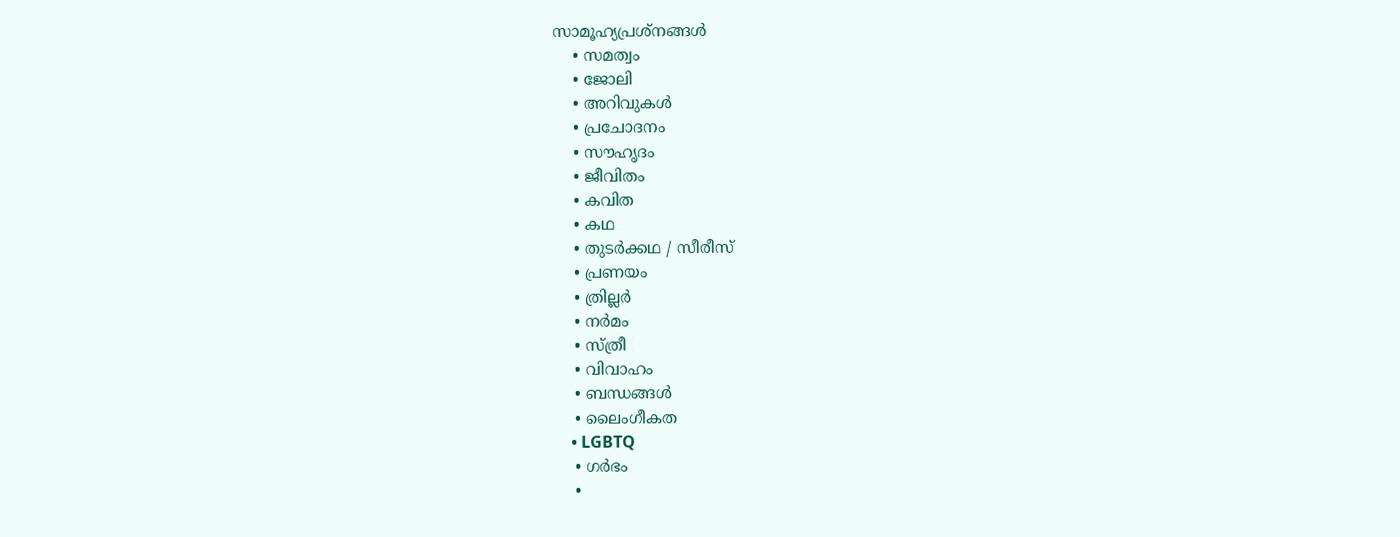സാമൂഹ്യപ്രശ്നങ്ങൾ
    • സമത്വം
    • ജോലി
    • അറിവുകൾ
    • പ്രചോദനം
    • സൗഹൃദം
    • ജീവിതം
    • കവിത
    • കഥ
    • തുടർക്കഥ / സീരീസ്
    • പ്രണയം
    • ത്രില്ലർ
    • നര്‍മം
    • സ്ത്രീ
    • വിവാഹം
    • ബന്ധങ്ങൾ
    • ലൈംഗീകത
    • LGBTQ
    • ഗർഭം
    •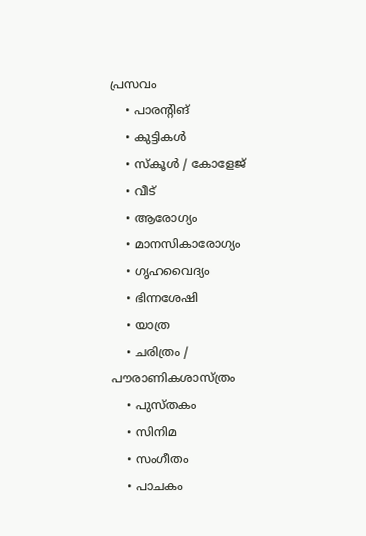പ്രസവം
    • പാരന്റിങ്
    • കുട്ടികൾ
    • സ്‌കൂൾ / കോളേജ്
    • വീട്
    • ആരോഗ്യം
    • മാനസികാരോഗ്യം
    • ഗൃഹവൈദ്യം
    • ഭിന്നശേഷി
    • യാത്ര
    • ചരിത്രം / പൗരാണികശാസ്ത്രം
    • പുസ്‌തകം
    • സിനിമ
    • സംഗീതം
    • പാചകം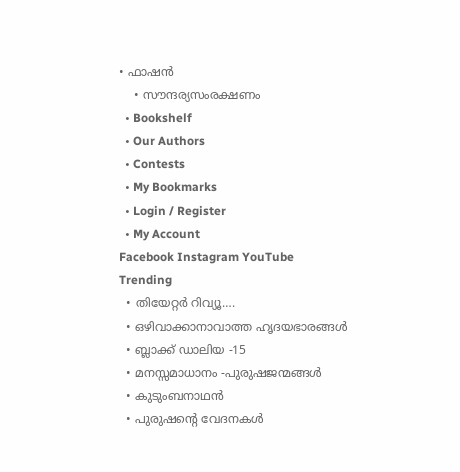• ഫാഷൻ
    • സൗന്ദര്യസംരക്ഷണം
  • Bookshelf
  • Our Authors
  • Contests
  • My Bookmarks
  • Login / Register
  • My Account
Facebook Instagram YouTube
Trending
  • തിയേറ്റർ റിവ്യൂ….
  • ഒഴിവാക്കാനാവാത്ത ഹൃദയഭാരങ്ങൾ
  • ബ്ലാക്ക് ഡാലിയ -15
  • മനസ്സമാധാനം -പുരുഷജന്മങ്ങൾ
  • കുടുംബനാഥൻ
  • പുരുഷൻ്റെ വേദനകൾ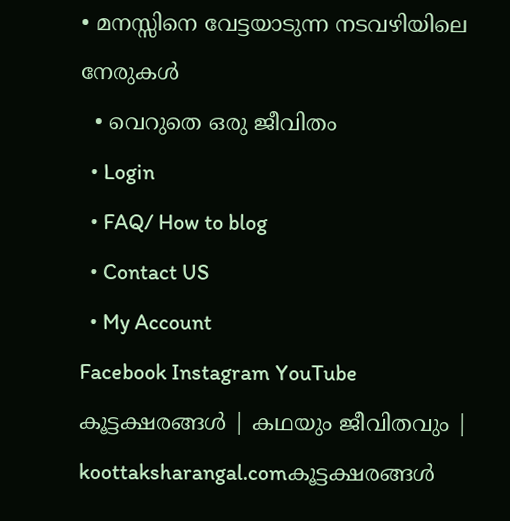• മനസ്സിനെ വേട്ടയാടുന്ന നടവഴിയിലെ നേരുകൾ
  • വെറുതെ ഒരു ജീവിതം
  • Login
  • FAQ/ How to blog
  • Contact US
  • My Account
Facebook Instagram YouTube
കൂട്ടക്ഷരങ്ങൾ | കഥയും ജീവിതവും | koottaksharangal.comകൂട്ടക്ഷരങ്ങൾ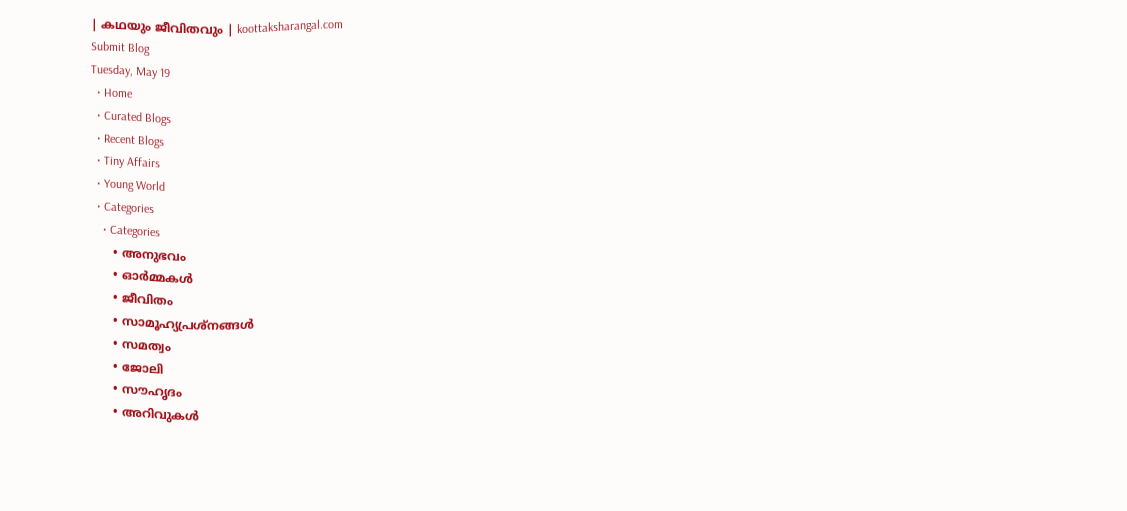| കഥയും ജീവിതവും | koottaksharangal.com
Submit Blog
Tuesday, May 19
  • Home
  • Curated Blogs
  • Recent Blogs
  • Tiny Affairs
  • Young World
  • Categories
    • Categories
      • അനുഭവം
      • ഓർമ്മകൾ
      • ജീവിതം
      • സാമൂഹ്യപ്രശ്നങ്ങൾ
      • സമത്വം
      • ജോലി
      • സൗഹൃദം
      • അറിവുകൾ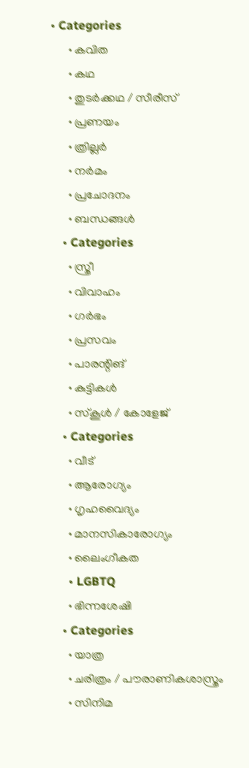• Categories
      • കവിത
      • കഥ
      • തുടർക്കഥ / സീരീസ്
      • പ്രണയം
      • ത്രില്ലർ
      • നര്‍മം
      • പ്രചോദനം
      • ബന്ധങ്ങൾ
    • Categories
      • സ്ത്രീ
      • വിവാഹം
      • ഗർഭം
      • പ്രസവം
      • പാരന്റിങ്
      • കുട്ടികൾ
      • സ്‌കൂൾ / കോളേജ്
    • Categories
      • വീട്
      • ആരോഗ്യം
      • ഗൃഹവൈദ്യം
      • മാനസികാരോഗ്യം
      • ലൈംഗീകത
      • LGBTQ
      • ഭിന്നശേഷി
    • Categories
      • യാത്ര
      • ചരിത്രം / പൗരാണികശാസ്ത്രം
      • സിനിമ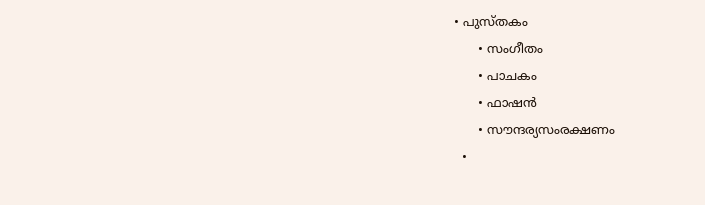• പുസ്‌തകം
      • സംഗീതം
      • പാചകം
      • ഫാഷൻ
      • സൗന്ദര്യസംരക്ഷണം
  •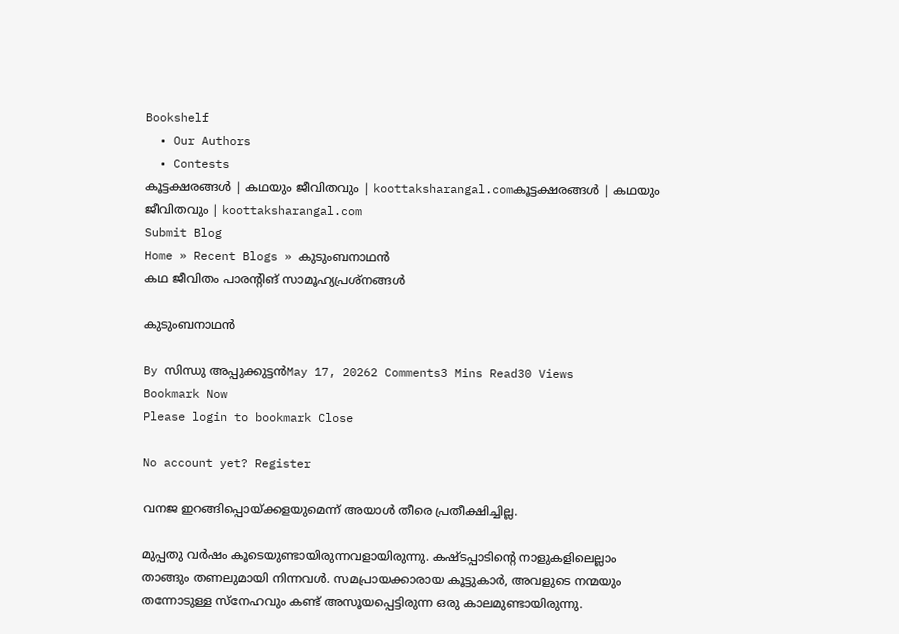Bookshelf
  • Our Authors
  • Contests
കൂട്ടക്ഷരങ്ങൾ | കഥയും ജീവിതവും | koottaksharangal.comകൂട്ടക്ഷരങ്ങൾ | കഥയും ജീവിതവും | koottaksharangal.com
Submit Blog
Home » Recent Blogs » കുടുംബനാഥൻ
കഥ ജീവിതം പാരന്റിങ് സാമൂഹ്യപ്രശ്നങ്ങൾ

കുടുംബനാഥൻ

By സിന്ധു അപ്പുക്കുട്ടൻMay 17, 20262 Comments3 Mins Read30 Views
Bookmark Now
Please login to bookmark Close

No account yet? Register

വനജ ഇറങ്ങിപ്പൊയ്ക്കളയുമെന്ന് അയാൾ തീരെ പ്രതീക്ഷിച്ചില്ല.

മുപ്പതു വർഷം കൂടെയുണ്ടായിരുന്നവളായിരുന്നു. കഷ്ടപ്പാടിന്റെ നാളുകളിലെല്ലാം താങ്ങും തണലുമായി നിന്നവൾ. സമപ്രായക്കാരായ കൂട്ടുകാർ, അവളുടെ നന്മയും തന്നോടുള്ള സ്നേഹവും കണ്ട് അസൂയപ്പെട്ടിരുന്ന ഒരു കാലമുണ്ടായിരുന്നു.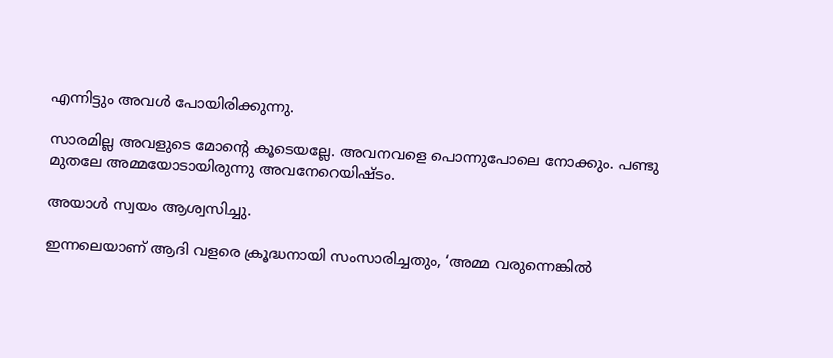എന്നിട്ടും അവൾ പോയിരിക്കുന്നു.

സാരമില്ല അവളുടെ മോന്റെ കൂടെയല്ലേ. അവനവളെ പൊന്നുപോലെ നോക്കും. പണ്ടു മുതലേ അമ്മയോടായിരുന്നു അവനേറെയിഷ്ടം.

അയാൾ സ്വയം ആശ്വസിച്ചു.

ഇന്നലെയാണ് ആദി വളരെ ക്രൂദ്ധനായി സംസാരിച്ചതും, ‘അമ്മ വരുന്നെങ്കിൽ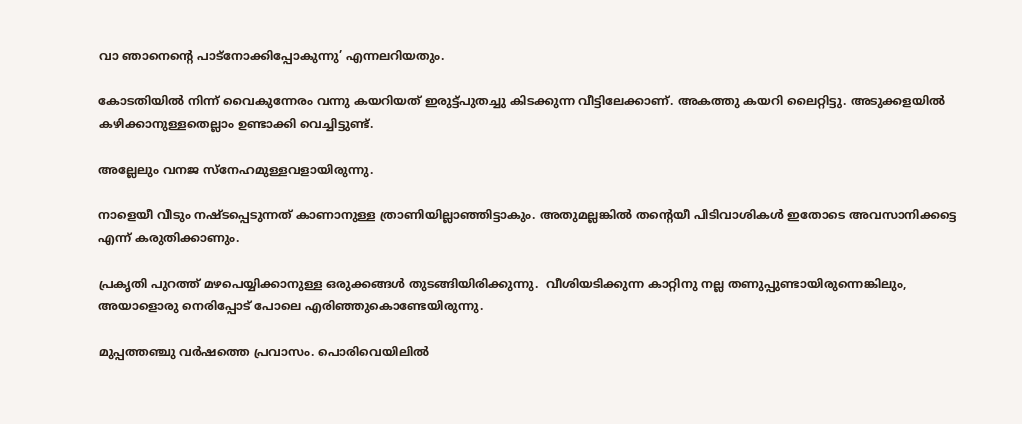വാ ഞാനെന്റെ പാട്നോക്കിപ്പോകുന്നു’ എന്നലറിയതും.

കോടതിയിൽ നിന്ന് വൈകുന്നേരം വന്നു കയറിയത് ഇരുട്ട്പുതച്ചു കിടക്കുന്ന വീട്ടിലേക്കാണ്. അകത്തു കയറി ലൈറ്റിട്ടു. അടുക്കളയിൽ കഴിക്കാനുള്ളതെല്ലാം ഉണ്ടാക്കി വെച്ചിട്ടുണ്ട്.

അല്ലേലും വനജ സ്നേഹമുള്ളവളായിരുന്നു.

നാളെയീ വീടും നഷ്ടപ്പെടുന്നത് കാണാനുള്ള ത്രാണിയില്ലാഞ്ഞിട്ടാകും. അതുമല്ലങ്കിൽ തന്റെയീ പിടിവാശികൾ ഇതോടെ അവസാനിക്കട്ടെ എന്ന് കരുതിക്കാണും.

പ്രകൃതി പുറത്ത് മഴപെയ്യിക്കാനുള്ള ഒരുക്കങ്ങൾ തുടങ്ങിയിരിക്കുന്നു.  വീശിയടിക്കുന്ന കാറ്റിനു നല്ല തണുപ്പുണ്ടായിരുന്നെങ്കിലും, അയാളൊരു നെരിപ്പോട് പോലെ എരിഞ്ഞുകൊണ്ടേയിരുന്നു.

മുപ്പത്തഞ്ചു വർഷത്തെ പ്രവാസം. പൊരിവെയിലിൽ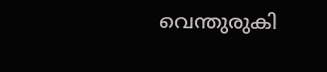വെന്തുരുകി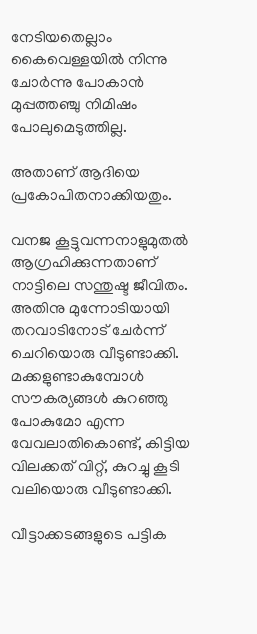നേടിയതെല്ലാം കൈവെള്ളയിൽ നിന്നു ചോർന്നു പോകാൻ മുപ്പത്തഞ്ചു നിമിഷം പോലുമെടുത്തില്ല.

അതാണ്‌ ആദിയെ പ്രകോപിതനാക്കിയതും.

വനജ കൂട്ടുവന്നനാളുമുതൽ ആഗ്രഹിക്കുന്നതാണ് നാട്ടിലെ സന്തുഷ്ട ജീവിതം.  അതിനു മുന്നോടിയായി തറവാടിനോട് ചേർന്ന് ചെറിയൊരു വീടുണ്ടാക്കി.  മക്കളുണ്ടാകുമ്പോൾ സൗകര്യങ്ങൾ കുറഞ്ഞു പോകുമോ എന്ന വേവലാതികൊണ്ട്, കിട്ടിയ വിലക്കത് വിറ്റ്, കുറച്ചു കൂടി വലിയൊരു വീടുണ്ടാക്കി.

വീട്ടാക്കടങ്ങളുടെ പട്ടിക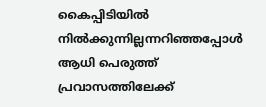കൈപ്പിടിയിൽ നിൽക്കുന്നില്ലന്നറിഞ്ഞപ്പോൾ ആധി പെരുത്ത് പ്രവാസത്തിലേക്ക്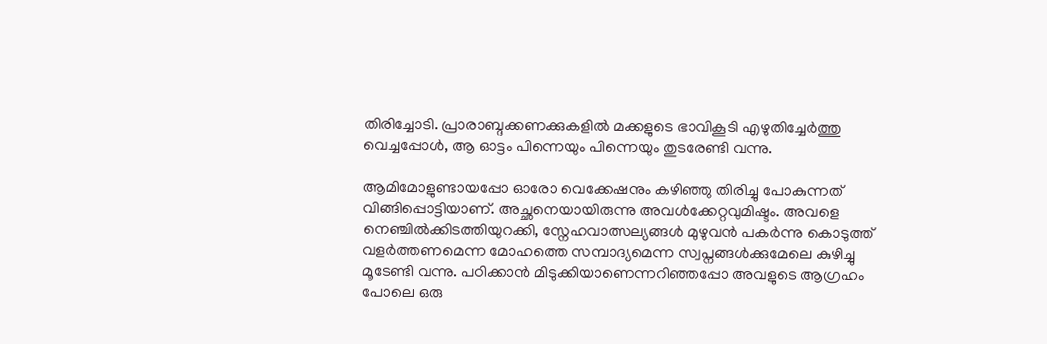തിരിച്ചോടി. പ്രാരാബ്ദക്കണക്കുകളിൽ മക്കളുടെ ഭാവികൂടി എഴുതിച്ചേർത്തു വെച്ചപ്പോൾ, ആ ഓട്ടം പിന്നെയും പിന്നെയും തുടരേണ്ടി വന്നു.

ആമിമോളുണ്ടായപ്പോ ഓരോ വെക്കേഷനും കഴിഞ്ഞു തിരിച്ചു പോകുന്നത് വിങ്ങിപ്പൊട്ടിയാണ്. അച്ഛനെയായിരുന്നു അവൾക്കേറ്റവുമിഷ്ടം. അവളെ നെഞ്ചിൽക്കിടത്തിയുറക്കി, സ്നേഹവാത്സല്യങ്ങൾ മുഴുവൻ പകർന്നു കൊടുത്ത് വളർത്തണമെന്ന മോഹത്തെ സമ്പാദ്യമെന്ന സ്വപ്നങ്ങൾക്കുമേലെ കുഴിച്ചു മൂടേണ്ടി വന്നു. പഠിക്കാൻ മിടുക്കിയാണെന്നറിഞ്ഞപ്പോ അവളുടെ ആഗ്രഹം പോലെ ഒരു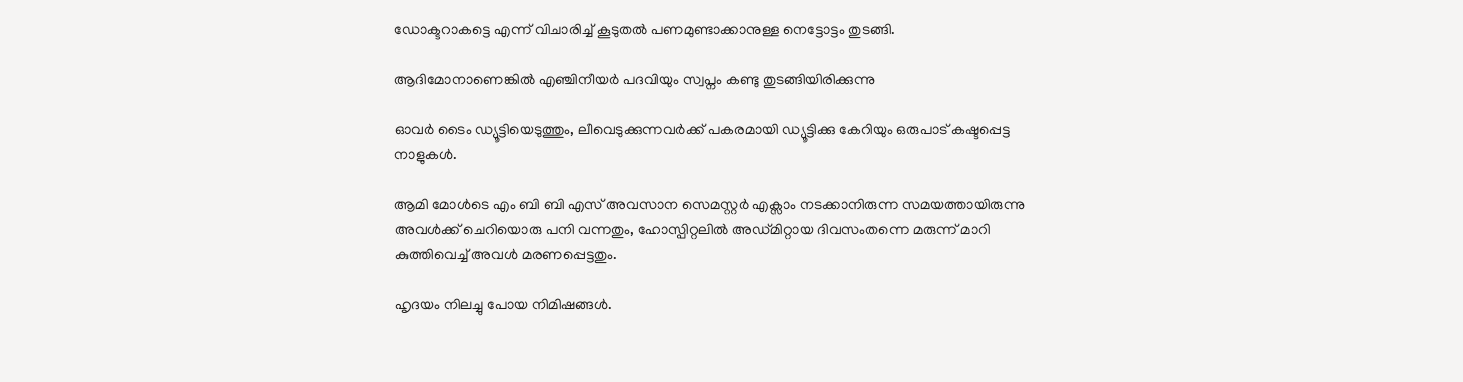ഡോക്ടറാകട്ടെ എന്ന് വിചാരിച്ച് കൂടുതൽ പണമുണ്ടാക്കാനുള്ള നെട്ടോട്ടം തുടങ്ങി.

ആദിമോനാണെങ്കിൽ എഞ്ചിനീയർ പദവിയും സ്വപ്നം കണ്ടു തുടങ്ങിയിരിക്കുന്നു

ഓവർ ടൈം ഡ്യൂട്ടിയെടുത്തും, ലീവെടുക്കുന്നവർക്ക്‌ പകരമായി ഡ്യൂട്ടിക്കു കേറിയും ഒരുപാട് കഷ്ടപ്പെട്ട നാളുകൾ.

ആമി മോൾടെ എം ബി ബി എസ് അവസാന സെമസ്റ്റർ എക്സാം നടക്കാനിരുന്ന സമയത്തായിരുന്നു അവൾക്ക് ചെറിയൊരു പനി വന്നതും, ഹോസ്പിറ്റലിൽ അഡ്മിറ്റായ ദിവസംതന്നെ മരുന്ന് മാറി കുത്തിവെച്ച് അവൾ മരണപ്പെട്ടതും.

ഹൃദയം നിലച്ചു പോയ നിമിഷങ്ങൾ.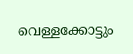വെള്ളക്കോട്ടും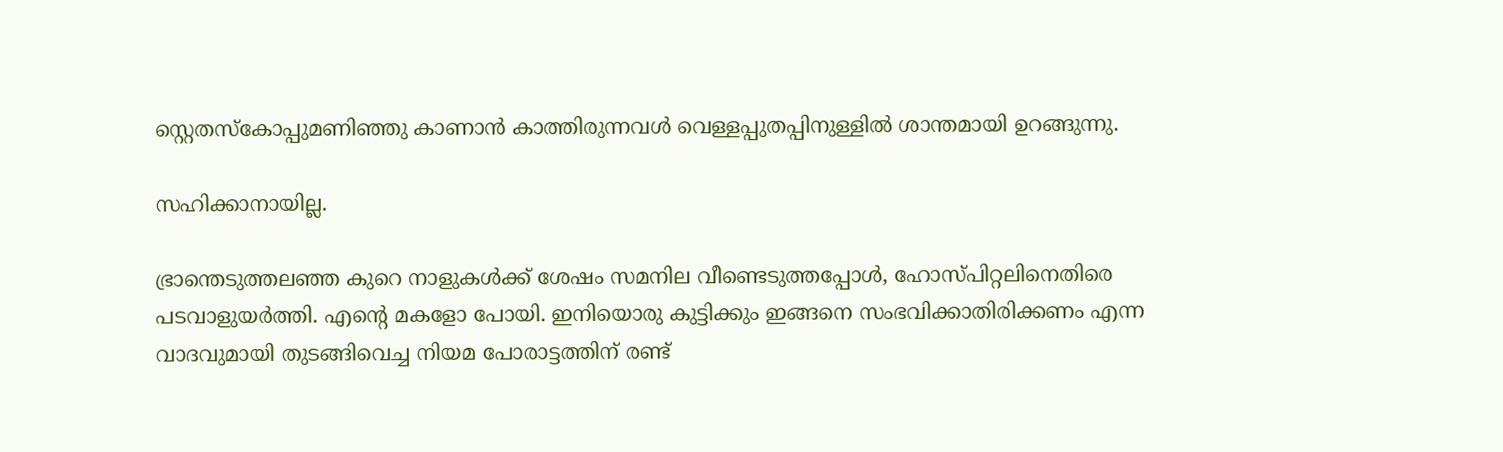സ്റ്റെതസ്കോപ്പുമണിഞ്ഞു കാണാൻ കാത്തിരുന്നവൾ വെള്ളപ്പുതപ്പിനുള്ളിൽ ശാന്തമായി ഉറങ്ങുന്നു.

സഹിക്കാനായില്ല.

ഭ്രാന്തെടുത്തലഞ്ഞ കുറെ നാളുകൾക്ക് ശേഷം സമനില വീണ്ടെടുത്തപ്പോൾ, ഹോസ്പിറ്റലിനെതിരെ പടവാളുയർത്തി. എന്റെ മകളോ പോയി. ഇനിയൊരു കുട്ടിക്കും ഇങ്ങനെ സംഭവിക്കാതിരിക്കണം എന്ന വാദവുമായി തുടങ്ങിവെച്ച നിയമ പോരാട്ടത്തിന് രണ്ട്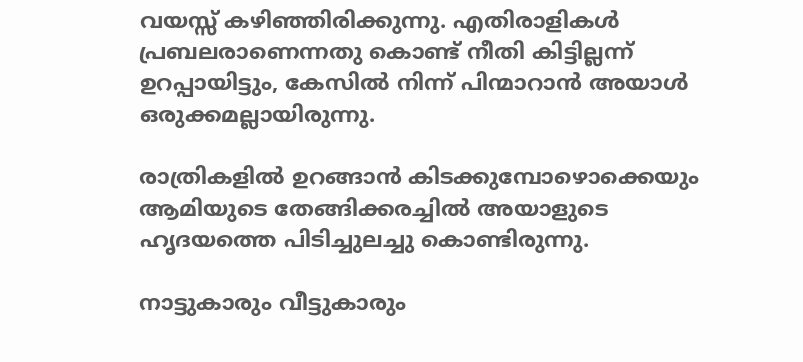വയസ്സ് കഴിഞ്ഞിരിക്കുന്നു. എതിരാളികൾ പ്രബലരാണെന്നതു കൊണ്ട് നീതി കിട്ടില്ലന്ന് ഉറപ്പായിട്ടും, കേസിൽ നിന്ന് പിന്മാറാൻ അയാൾ ഒരുക്കമല്ലായിരുന്നു.

രാത്രികളിൽ ഉറങ്ങാൻ കിടക്കുമ്പോഴൊക്കെയും ആമിയുടെ തേങ്ങിക്കരച്ചിൽ അയാളുടെ ഹൃദയത്തെ പിടിച്ചുലച്ചു കൊണ്ടിരുന്നു.

നാട്ടുകാരും വീട്ടുകാരും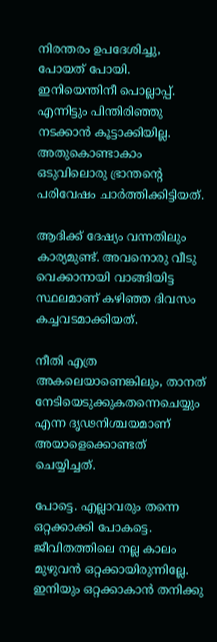നിരന്തരം ഉപദേശിച്ചു, പോയത് പോയി. ഇനിയെന്തിനീ പൊല്ലാപ്പ്. എന്നിട്ടും പിന്തിരിഞ്ഞു നടക്കാൻ കൂട്ടാക്കിയില്ല. അതുകൊണ്ടാകാം ഒടുവിലൊരു ഭ്രാന്തന്റെ പരിവേഷം ചാർത്തിക്കിട്ടിയത്.

ആദിക്ക്‌ ദേഷ്യം വന്നതിലും കാര്യമുണ്ട്. അവനൊരു വീടു വെക്കാനായി വാങ്ങിയിട്ട സ്ഥലമാണ് കഴിഞ്ഞ ദിവസം കച്ചവടമാക്കിയത്.

നീതി എത്ര അകലെയാണെങ്കിലും, താനത് നേടിയെടുക്കുകതന്നെചെയ്യും എന്ന ദൃഢനിശ്ചയമാണ് അയാളെക്കൊണ്ടത് ചെയ്യിച്ചത്.

പോട്ടെ. എല്ലാവരും തന്നെ ഒറ്റക്കാക്കി പോകട്ടെ. ജീവിതത്തിലെ നല്ല കാലം മുഴുവൻ ഒറ്റക്കായിരുന്നില്ലേ. ഇനിയും ഒറ്റക്കാകാൻ തനിക്കു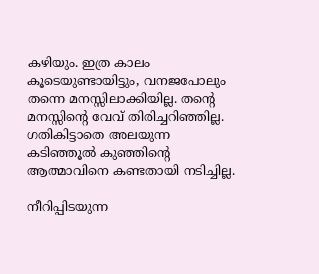കഴിയും. ഇത്ര കാലം കൂടെയുണ്ടായിട്ടും, വനജപോലും തന്നെ മനസ്സിലാക്കിയില്ല. തന്റെ മനസ്സിന്റെ വേവ് തിരിച്ചറിഞ്ഞില്ല. ഗതികിട്ടാതെ അലയുന്ന കടിഞ്ഞൂൽ കുഞ്ഞിന്റെ ആത്മാവിനെ കണ്ടതായി നടിച്ചില്ല.

നീറിപ്പിടയുന്ന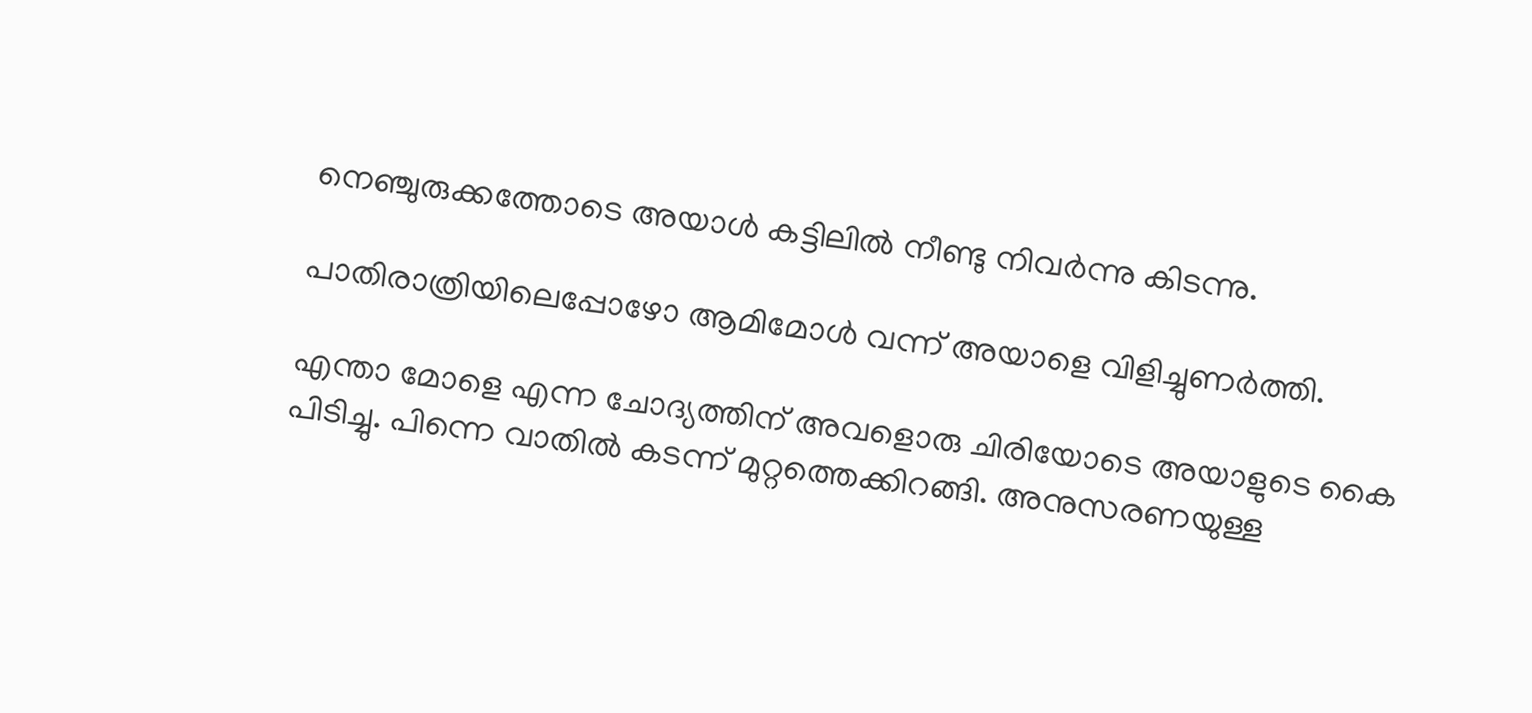നെഞ്ചുരുക്കത്തോടെ അയാൾ കട്ടിലിൽ നീണ്ടു നിവർന്നു കിടന്നു.

പാതിരാത്രിയിലെപ്പോഴോ ആമിമോൾ വന്ന് അയാളെ വിളിച്ചുണർത്തി.

എന്താ മോളെ എന്ന ചോദ്യത്തിന് അവളൊരു ചിരിയോടെ അയാളുടെ കൈ പിടിച്ചു. പിന്നെ വാതിൽ കടന്ന് മുറ്റത്തെക്കിറങ്ങി. അനുസരണയുള്ള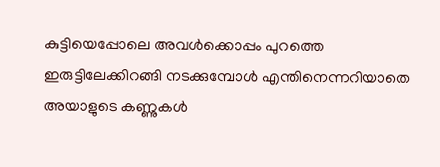കുട്ടിയെപ്പോലെ അവൾക്കൊപ്പം പുറത്തെ ഇരുട്ടിലേക്കിറങ്ങി നടക്കുമ്പോൾ എന്തിനെന്നറിയാതെ അയാളുടെ കണ്ണുകൾ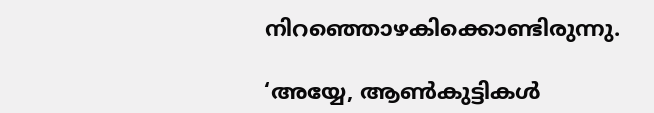നിറഞ്ഞൊഴകിക്കൊണ്ടിരുന്നു.

‘അയ്യേ, ആൺകുട്ടികൾ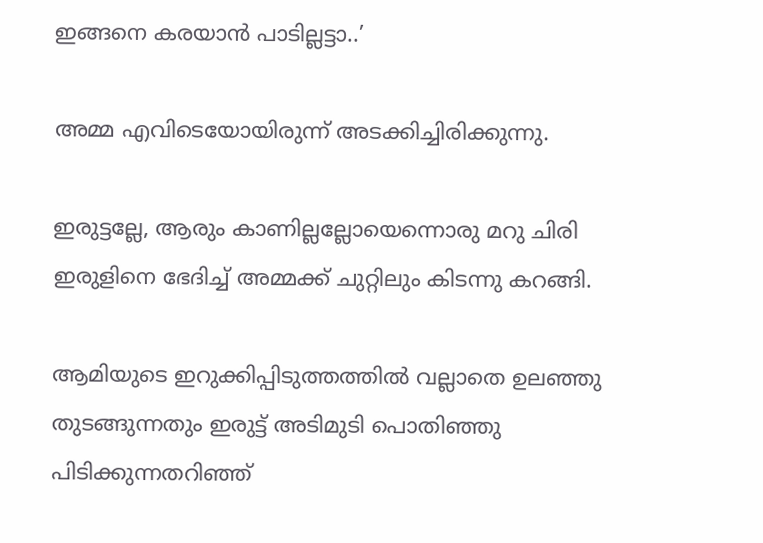ഇങ്ങനെ കരയാൻ പാടില്ലട്ടാ..’

അമ്മ എവിടെയോയിരുന്ന് അടക്കിച്ചിരിക്കുന്നു.

ഇരുട്ടല്ലേ, ആരും കാണില്ലല്ലോയെന്നൊരു മറു ചിരി ഇരുളിനെ ഭേദിച്ച് അമ്മക്ക് ചുറ്റിലും കിടന്നു കറങ്ങി.

ആമിയുടെ ഇറുക്കിപ്പിടുത്തത്തിൽ വല്ലാതെ ഉലഞ്ഞു തുടങ്ങുന്നതും ഇരുട്ട് അടിമുടി പൊതിഞ്ഞു പിടിക്കുന്നതറിഞ്ഞ്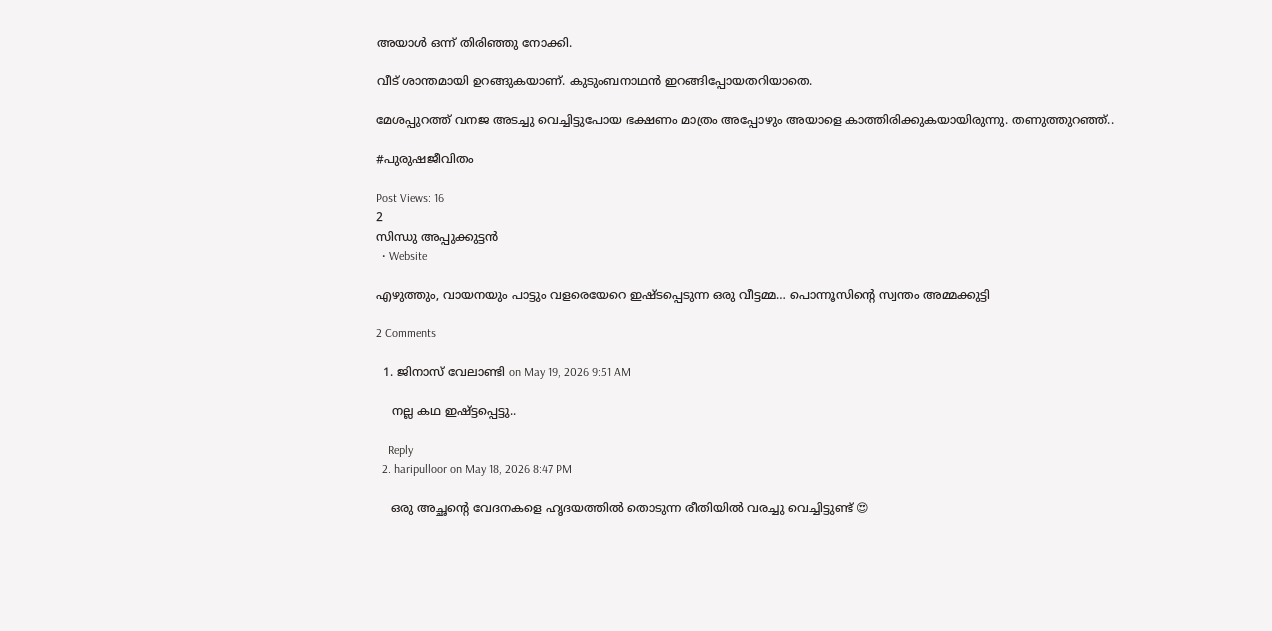അയാൾ ഒന്ന് തിരിഞ്ഞു നോക്കി.

വീട് ശാന്തമായി ഉറങ്ങുകയാണ്. കുടുംബനാഥൻ ഇറങ്ങിപ്പോയതറിയാതെ.

മേശപ്പുറത്ത് വനജ അടച്ചു വെച്ചിട്ടുപോയ ഭക്ഷണം മാത്രം അപ്പോഴും അയാളെ കാത്തിരിക്കുകയായിരുന്നു. തണുത്തുറഞ്ഞ്..

#പുരുഷജീവിതം

Post Views: 16
2
സിന്ധു അപ്പുക്കുട്ടൻ
  • Website

എഴുത്തും, വായനയും പാട്ടും വളരെയേറെ ഇഷ്ടപ്പെടുന്ന ഒരു വീട്ടമ്മ… പൊന്നൂസിന്റെ സ്വന്തം അമ്മക്കുട്ടി

2 Comments

  1. ജിനാസ് വേലാണ്ടി on May 19, 2026 9:51 AM

    നല്ല കഥ ഇഷ്ട്ടപ്പെട്ടു..

    Reply
  2. haripulloor on May 18, 2026 8:47 PM

    ഒരു അച്ഛന്റെ വേദനകളെ ഹൃദയത്തിൽ തൊടുന്ന രീതിയിൽ വരച്ചു വെച്ചിട്ടുണ്ട് 😍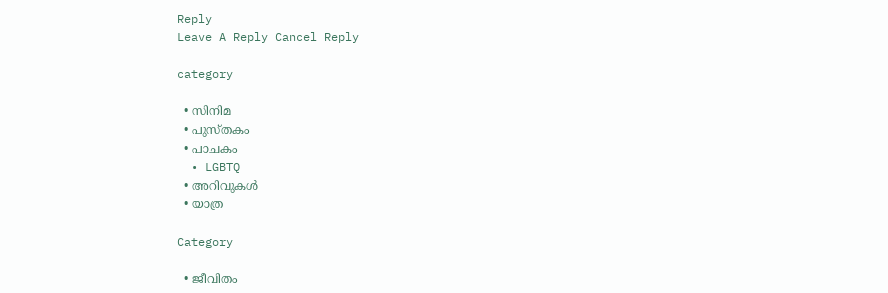Reply
Leave A Reply Cancel Reply

category

  • സിനിമ
  • പുസ്‌തകം
  • പാചകം
  • LGBTQ
  • അറിവുകൾ
  • യാത്ര

Category

  • ജീവിതം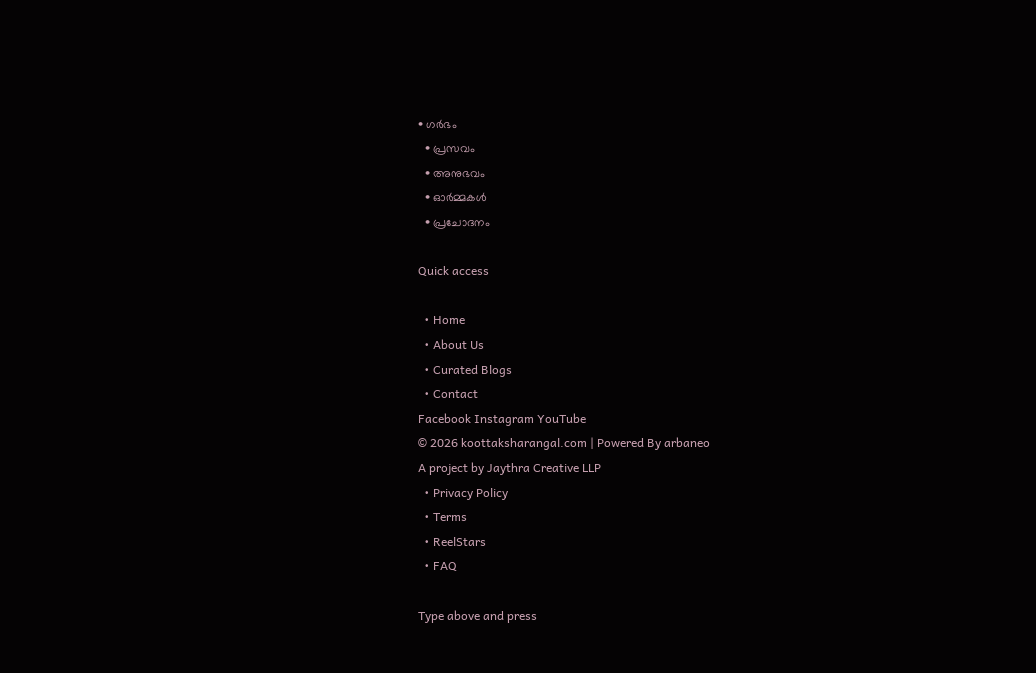• ഗർഭം
  • പ്രസവം
  • അനുഭവം
  • ഓർമ്മകൾ
  • പ്രചോദനം

Quick access

  • Home
  • About Us
  • Curated Blogs
  • Contact
Facebook Instagram YouTube
© 2026 koottaksharangal.com | Powered By arbaneo
A project by Jaythra Creative LLP
  • Privacy Policy
  • Terms
  • ReelStars
  • FAQ

Type above and press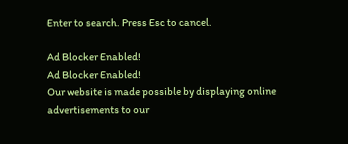Enter to search. Press Esc to cancel.

Ad Blocker Enabled!
Ad Blocker Enabled!
Our website is made possible by displaying online advertisements to our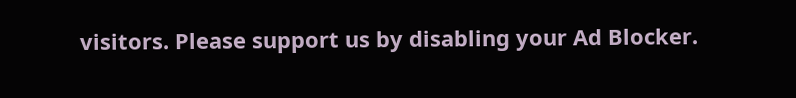visitors. Please support us by disabling your Ad Blocker.